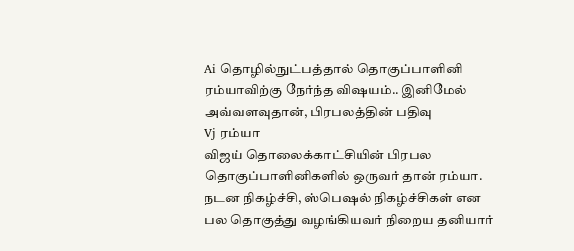Ai தொழில்நுட்பத்தால் தொகுப்பாளினி ரம்யாவிற்கு நேர்ந்த விஷயம்.. இனிமேல் அவ்வளவுதான், பிரபலத்தின் பதிவு
Vj ரம்யா
விஜய் தொலைக்காட்சியின் பிரபல தொகுப்பாளினிகளில் ஒருவர் தான் ரம்யா.
நடன நிகழ்ச்சி, ஸ்பெஷல் நிகழ்ச்சிகள் என பல தொகுத்து வழங்கியவர் நிறைய தனியார்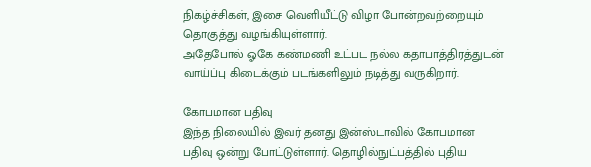நிகழ்ச்சிகள், இசை வெளியீட்டு விழா போன்றவற்றையும் தொகுத்து வழங்கியுள்ளார்.
அதேபோல் ஓகே கண்மணி உட்பட நல்ல கதாபாத்திரத்துடன் வாய்ப்பு கிடைக்கும் படங்களிலும் நடித்து வருகிறார்.

கோபமான பதிவு
இந்த நிலையில் இவர் தனது இன்ஸ்டாவில் கோபமான பதிவு ஒன்று போட்டுள்ளார். தொழில்நுட்பத்தில் புதிய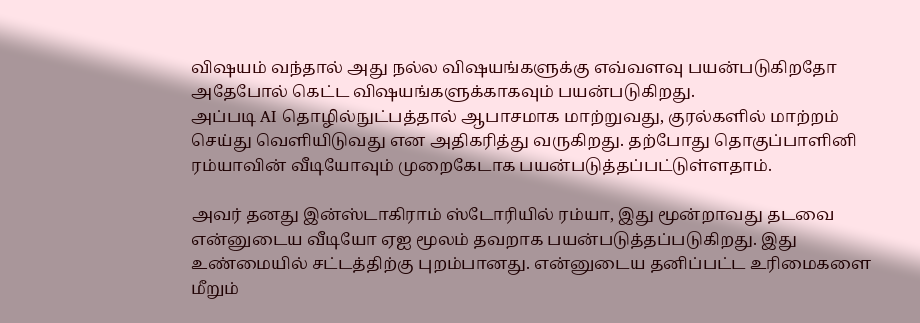விஷயம் வந்தால் அது நல்ல விஷயங்களுக்கு எவ்வளவு பயன்படுகிறதோ அதேபோல் கெட்ட விஷயங்களுக்காகவும் பயன்படுகிறது.
அப்படி AI தொழில்நுட்பத்தால் ஆபாசமாக மாற்றுவது, குரல்களில் மாற்றம் செய்து வெளியிடுவது என அதிகரித்து வருகிறது. தற்போது தொகுப்பாளினி ரம்யாவின் வீடியோவும் முறைகேடாக பயன்படுத்தப்பட்டுள்ளதாம்.

அவர் தனது இன்ஸ்டாகிராம் ஸ்டோரியில் ரம்யா, இது மூன்றாவது தடவை என்னுடைய வீடியோ ஏஐ மூலம் தவறாக பயன்படுத்தப்படுகிறது. இது உண்மையில் சட்டத்திற்கு புறம்பானது. என்னுடைய தனிப்பட்ட உரிமைகளை மீறும்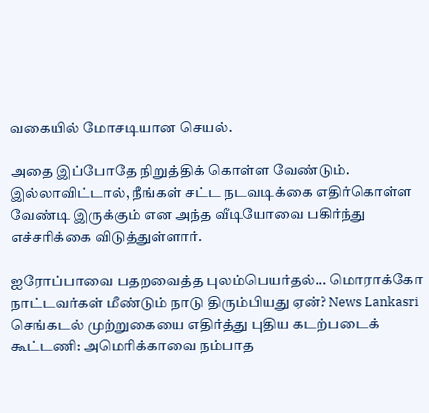வகையில் மோசடியான செயல்.

அதை இப்போதே நிறுத்திக் கொள்ள வேண்டும். இல்லாவிட்டால், நீங்கள் சட்ட நடவடிக்கை எதிர்கொள்ள வேண்டி இருக்கும் என அந்த வீடியோவை பகிர்ந்து எச்சரிக்கை விடுத்துள்ளார்.

ஐரோப்பாவை பதறவைத்த புலம்பெயர்தல்... மொராக்கோ நாட்டவர்கள் மீண்டும் நாடு திரும்பியது ஏன்? News Lankasri
செங்கடல் முற்றுகையை எதிர்த்து புதிய கடற்படைக் கூட்டணி: அமெரிக்காவை நம்பாத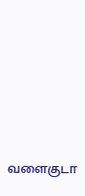வளைகுடா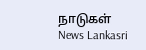நாடுகள் News Lankasri